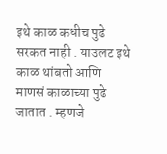इथे काळ कधीच पुढे सरकत नाही . याउलट इथे काळ थांबतो आणि माणसं काळाच्या पुढे जातात . म्हणजे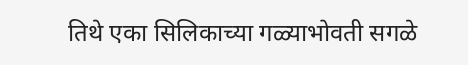तिथे एका सिलिकाच्या गळ्याभोवती सगळे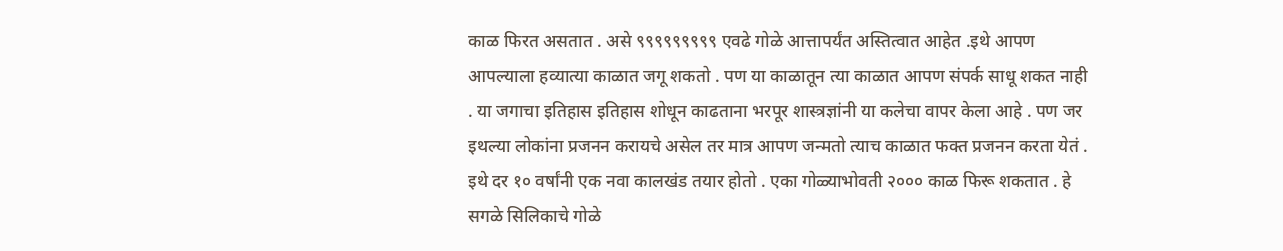काळ फिरत असतात . असे ९९९९९९९९९ एवढे गोळे आत्तापर्यंत अस्तित्वात आहेत .इथे आपण आपल्याला हव्यात्या काळात जगू शकतो . पण या काळातून त्या काळात आपण संपर्क साधू शकत नाही . या जगाचा इतिहास इतिहास शोधून काढताना भरपूर शास्त्रज्ञांनी या कलेचा वापर केला आहे . पण जर इथल्या लोकांना प्रजनन करायचे असेल तर मात्र आपण जन्मतो त्याच काळात फक्त प्रजनन करता येतं . इथे दर १० वर्षांनी एक नवा कालखंड तयार होतो . एका गोळ्याभोवती २००० काळ फिरू शकतात . हे सगळे सिलिकाचे गोळे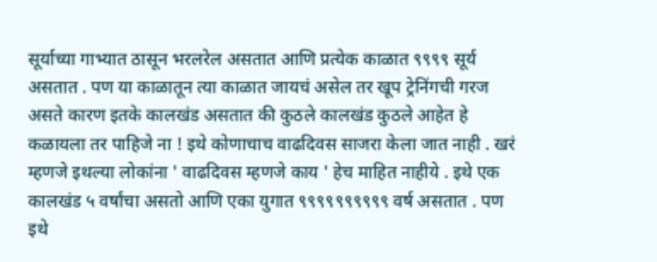सूर्याच्या गाभ्यात ठासून भरलरेल असतात आणि प्रत्येक काळात ९९९९ सूर्य असतात . पण या काळातून त्या काळात जायचं असेल तर खूप ट्रेनिंगची गरज असते कारण इतके कालखंड असतात की कुठले कालखंड कुठले आहेत हे कळायला तर पाहिजे ना ! इथे कोणाचाच वाढदिवस साजरा केला जात नाही . खरं म्हणजे इथल्या लोकांना ' वाढदिवस म्हणजे काय ' हेच माहित नाहीये . इथे एक कालखंड ५ वर्षांचा असतो आणि एका युगात ९९९९९९९९९९ वर्ष असतात . पण इथे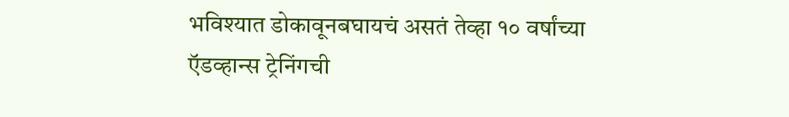भविश्यात डोकावूनबघायचं असतं तेव्हा १० वर्षांच्या ऍडव्हान्स ट्रेनिंगची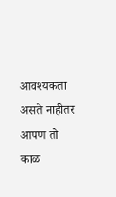आवश्यकता असते नाहीतर आपण तो काळ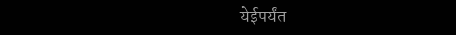येईपर्यंत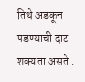तिथे अडकून पडण्याची दाट शक्यता असते .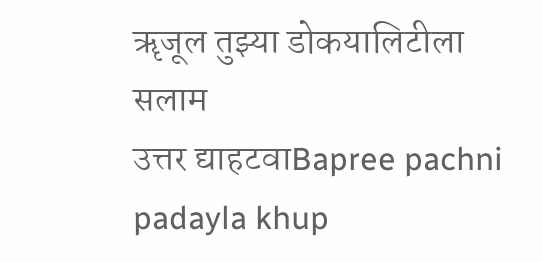ॠजूल तुझ्या डोकयालिटीला सलाम
उत्तर द्याहटवाBapree pachni padayla khup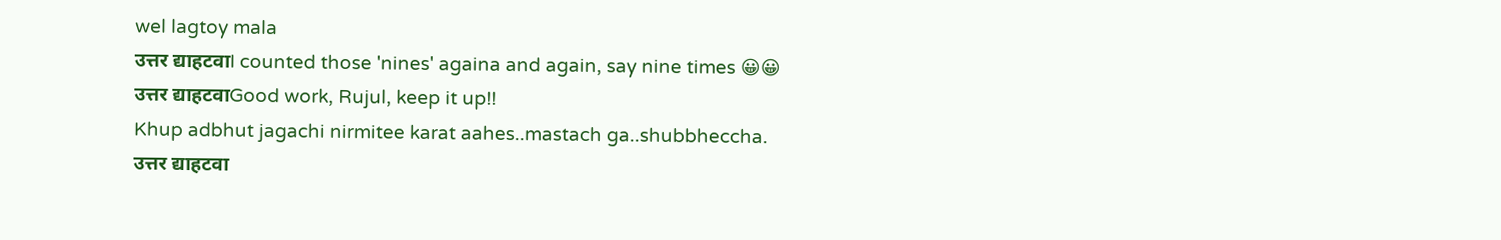wel lagtoy mala
उत्तर द्याहटवाI counted those 'nines' againa and again, say nine times 😀😀
उत्तर द्याहटवाGood work, Rujul, keep it up!!
Khup adbhut jagachi nirmitee karat aahes..mastach ga..shubbheccha.
उत्तर द्याहटवा